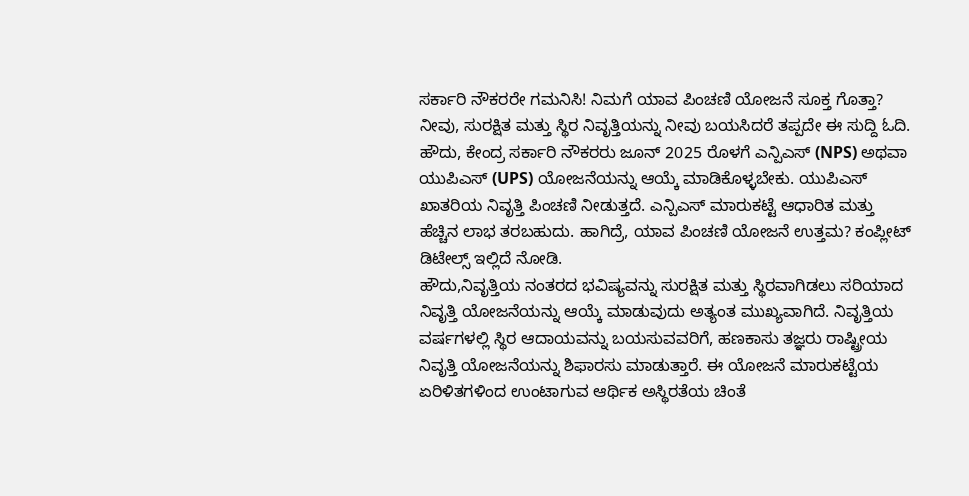ಸರ್ಕಾರಿ ನೌಕರರೇ ಗಮನಿಸಿ! ನಿಮಗೆ ಯಾವ ಪಿಂಚಣಿ ಯೋಜನೆ ಸೂಕ್ತ ಗೊತ್ತಾ? ನೀವು, ಸುರಕ್ಷಿತ ಮತ್ತು ಸ್ಥಿರ ನಿವೃತ್ತಿಯನ್ನು ನೀವು ಬಯಸಿದರೆ ತಪ್ಪದೇ ಈ ಸುದ್ದಿ ಓದಿ. ಹೌದು, ಕೇಂದ್ರ ಸರ್ಕಾರಿ ನೌಕರರು ಜೂನ್ 2025 ರೊಳಗೆ ಎನ್ಪಿಎಸ್ (NPS) ಅಥವಾ ಯುಪಿಎಸ್ (UPS) ಯೋಜನೆಯನ್ನು ಆಯ್ಕೆ ಮಾಡಿಕೊಳ್ಳಬೇಕು. ಯುಪಿಎಸ್ ಖಾತರಿಯ ನಿವೃತ್ತಿ ಪಿಂಚಣಿ ನೀಡುತ್ತದೆ. ಎನ್ಪಿಎಸ್ ಮಾರುಕಟ್ಟೆ ಆಧಾರಿತ ಮತ್ತು ಹೆಚ್ಚಿನ ಲಾಭ ತರಬಹುದು. ಹಾಗಿದ್ರೆ, ಯಾವ ಪಿಂಚಣಿ ಯೋಜನೆ ಉತ್ತಮ? ಕಂಪ್ಲೀಟ್ ಡಿಟೇಲ್ಸ್ ಇಲ್ಲಿದೆ ನೋಡಿ.
ಹೌದು,ನಿವೃತ್ತಿಯ ನಂತರದ ಭವಿಷ್ಯವನ್ನು ಸುರಕ್ಷಿತ ಮತ್ತು ಸ್ಥಿರವಾಗಿಡಲು ಸರಿಯಾದ ನಿವೃತ್ತಿ ಯೋಜನೆಯನ್ನು ಆಯ್ಕೆ ಮಾಡುವುದು ಅತ್ಯಂತ ಮುಖ್ಯವಾಗಿದೆ. ನಿವೃತ್ತಿಯ ವರ್ಷಗಳಲ್ಲಿ ಸ್ಥಿರ ಆದಾಯವನ್ನು ಬಯಸುವವರಿಗೆ, ಹಣಕಾಸು ತಜ್ಞರು ರಾಷ್ಟ್ರೀಯ ನಿವೃತ್ತಿ ಯೋಜನೆಯನ್ನು ಶಿಫಾರಸು ಮಾಡುತ್ತಾರೆ. ಈ ಯೋಜನೆ ಮಾರುಕಟ್ಟೆಯ ಏರಿಳಿತಗಳಿಂದ ಉಂಟಾಗುವ ಆರ್ಥಿಕ ಅಸ್ಥಿರತೆಯ ಚಿಂತೆ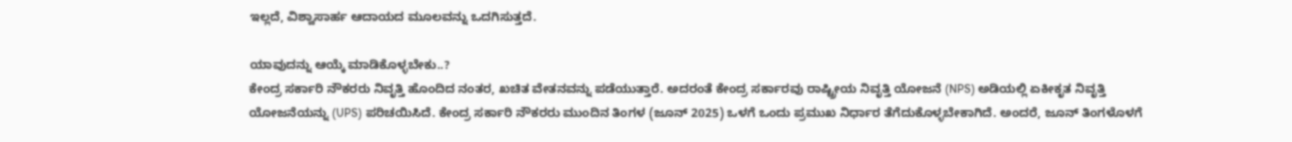ಇಲ್ಲದೆ, ವಿಶ್ವಾಸಾರ್ಹ ಆದಾಯದ ಮೂಲವನ್ನು ಒದಗಿಸುತ್ತದೆ.

ಯಾವುದನ್ನು ಆಯ್ಕೆ ಮಾಡಿಕೊಳ್ಳಬೇಕು..?
ಕೇಂದ್ರ ಸರ್ಕಾರಿ ನೌಕರರು ನಿವೃತ್ತಿ ಹೊಂದಿದ ನಂತರ, ಖಚಿತ ವೇತನವನ್ನು ಪಡೆಯುತ್ತಾರೆ. ಅದರಂತೆ ಕೇಂದ್ರ ಸರ್ಕಾರವು ರಾಷ್ಟ್ರೀಯ ನಿವೃತ್ತಿ ಯೋಜನೆ (NPS) ಅಡಿಯಲ್ಲಿ ಏಕೀಕೃತ ನಿವೃತ್ತಿ ಯೋಜನೆಯನ್ನು (UPS) ಪರಿಚಯಿಸಿದೆ. ಕೇಂದ್ರ ಸರ್ಕಾರಿ ನೌಕರರು ಮುಂದಿನ ತಿಂಗಳ (ಜೂನ್ 2025) ಒಳಗೆ ಒಂದು ಪ್ರಮುಖ ನಿರ್ಧಾರ ತೆಗೆದುಕೊಳ್ಳಬೇಕಾಗಿದೆ. ಅಂದರೆ, ಜೂನ್ ತಿಂಗಳೊಳಗೆ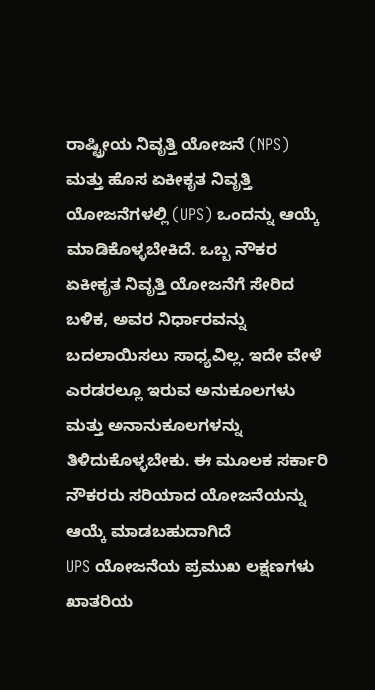ರಾಷ್ಟ್ರೀಯ ನಿವೃತ್ತಿ ಯೋಜನೆ (NPS) ಮತ್ತು ಹೊಸ ಏಕೀಕೃತ ನಿವೃತ್ತಿ ಯೋಜನೆಗಳಲ್ಲಿ (UPS) ಒಂದನ್ನು ಆಯ್ಕೆ ಮಾಡಿಕೊಳ್ಳಬೇಕಿದೆ. ಒಬ್ಬ ನೌಕರ ಏಕೀಕೃತ ನಿವೃತ್ತಿ ಯೋಜನೆಗೆ ಸೇರಿದ ಬಳಿಕ, ಅವರ ನಿರ್ಧಾರವನ್ನು ಬದಲಾಯಿಸಲು ಸಾಧ್ಯವಿಲ್ಲ. ಇದೇ ವೇಳೆ ಎರಡರಲ್ಲೂ ಇರುವ ಅನುಕೂಲಗಳು ಮತ್ತು ಅನಾನುಕೂಲಗಳನ್ನು ತಿಳಿದುಕೊಳ್ಳಬೇಕು. ಈ ಮೂಲಕ ಸರ್ಕಾರಿ ನೌಕರರು ಸರಿಯಾದ ಯೋಜನೆಯನ್ನು ಆಯ್ಕೆ ಮಾಡಬಹುದಾಗಿದೆ
UPS ಯೋಜನೆಯ ಪ್ರಮುಖ ಲಕ್ಷಣಗಳು
ಖಾತರಿಯ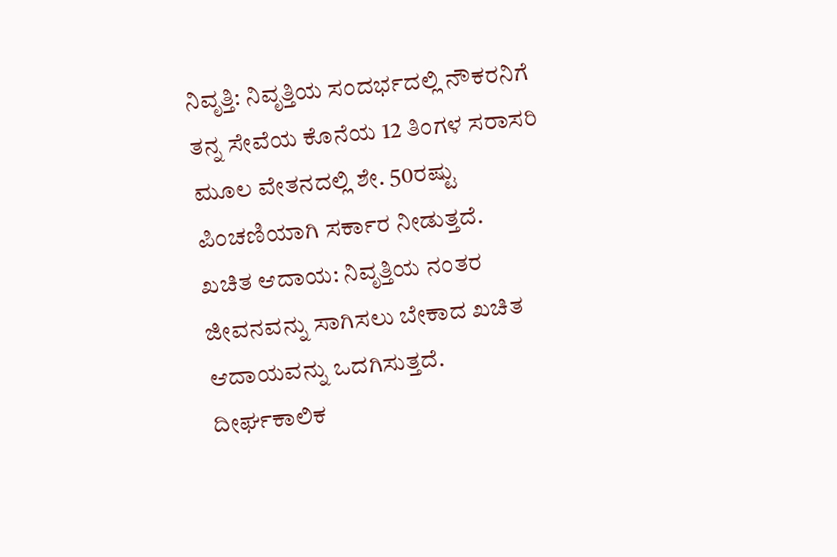ನಿವೃತ್ತಿ: ನಿವೃತ್ತಿಯ ಸಂದರ್ಭದಲ್ಲಿ ನೌಕರನಿಗೆ ತನ್ನ ಸೇವೆಯ ಕೊನೆಯ 12 ತಿಂಗಳ ಸರಾಸರಿ ಮೂಲ ವೇತನದಲ್ಲಿ ಶೇ. 50ರಷ್ಟು ಪಿಂಚಣಿಯಾಗಿ ಸರ್ಕಾರ ನೀಡುತ್ತದೆ.
ಖಚಿತ ಆದಾಯ: ನಿವೃತ್ತಿಯ ನಂತರ ಜೀವನವನ್ನು ಸಾಗಿಸಲು ಬೇಕಾದ ಖಚಿತ ಆದಾಯವನ್ನು ಒದಗಿಸುತ್ತದೆ.
ದೀರ್ಘಕಾಲಿಕ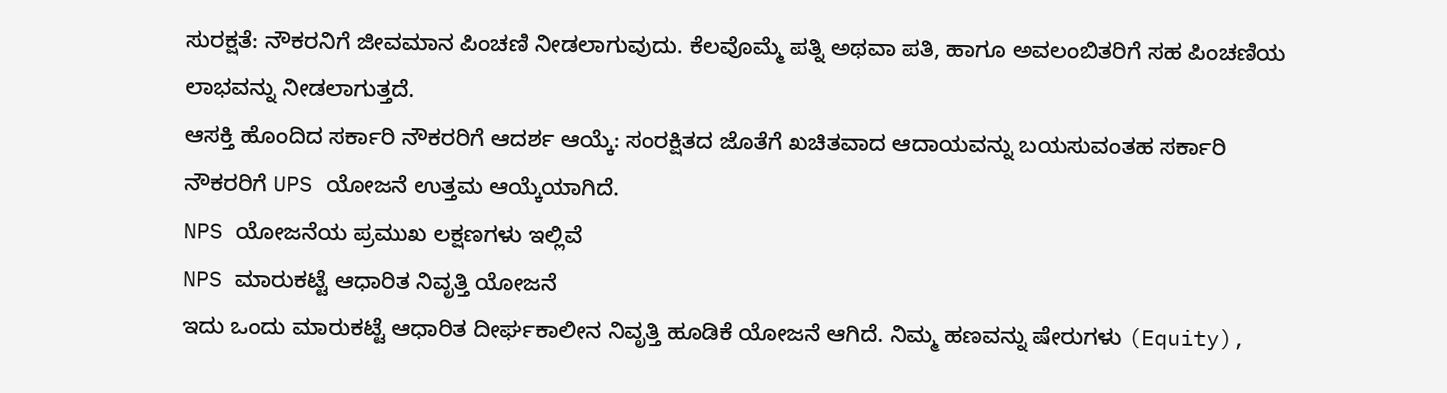ಸುರಕ್ಷತೆ: ನೌಕರನಿಗೆ ಜೀವಮಾನ ಪಿಂಚಣಿ ನೀಡಲಾಗುವುದು. ಕೆಲವೊಮ್ಮೆ ಪತ್ನಿ ಅಥವಾ ಪತಿ, ಹಾಗೂ ಅವಲಂಬಿತರಿಗೆ ಸಹ ಪಿಂಚಣಿಯ ಲಾಭವನ್ನು ನೀಡಲಾಗುತ್ತದೆ.
ಆಸಕ್ತಿ ಹೊಂದಿದ ಸರ್ಕಾರಿ ನೌಕರರಿಗೆ ಆದರ್ಶ ಆಯ್ಕೆ: ಸಂರಕ್ಷಿತದ ಜೊತೆಗೆ ಖಚಿತವಾದ ಆದಾಯವನ್ನು ಬಯಸುವಂತಹ ಸರ್ಕಾರಿ ನೌಕರರಿಗೆ UPS ಯೋಜನೆ ಉತ್ತಮ ಆಯ್ಕೆಯಾಗಿದೆ.
NPS ಯೋಜನೆಯ ಪ್ರಮುಖ ಲಕ್ಷಣಗಳು ಇಲ್ಲಿವೆ
NPS ಮಾರುಕಟ್ಟೆ ಆಧಾರಿತ ನಿವೃತ್ತಿ ಯೋಜನೆ
ಇದು ಒಂದು ಮಾರುಕಟ್ಟೆ ಆಧಾರಿತ ದೀರ್ಘಕಾಲೀನ ನಿವೃತ್ತಿ ಹೂಡಿಕೆ ಯೋಜನೆ ಆಗಿದೆ. ನಿಮ್ಮ ಹಣವನ್ನು ಷೇರುಗಳು (Equity),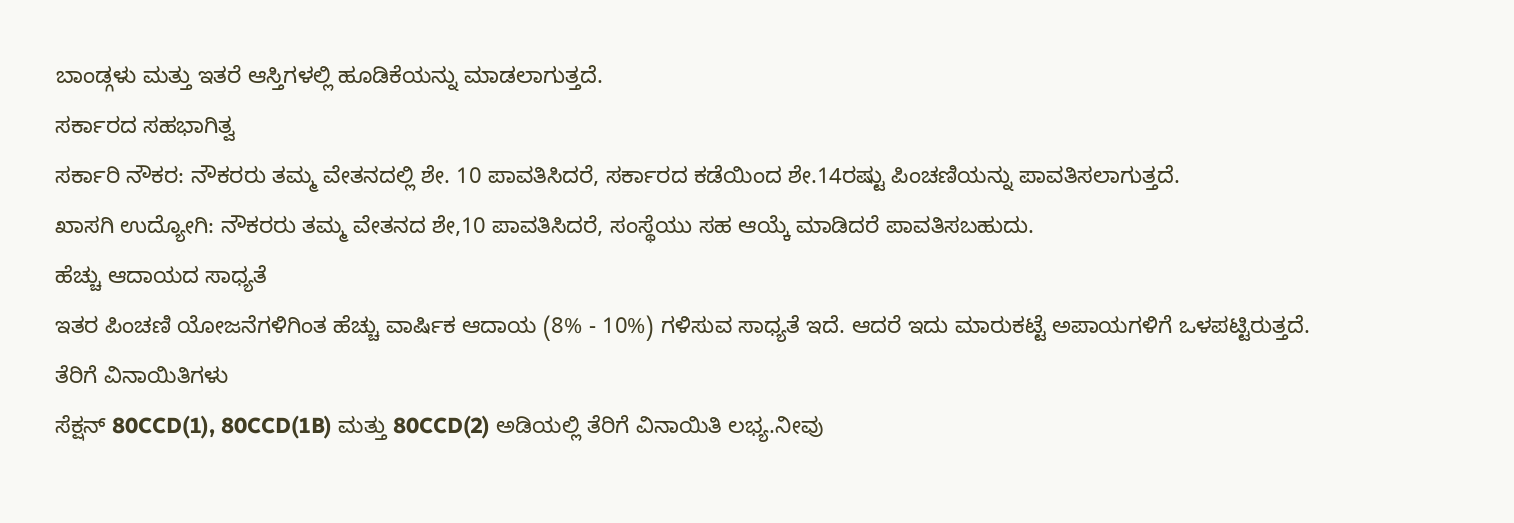ಬಾಂಡ್ಗಳು ಮತ್ತು ಇತರೆ ಆಸ್ತಿಗಳಲ್ಲಿ ಹೂಡಿಕೆಯನ್ನು ಮಾಡಲಾಗುತ್ತದೆ.
ಸರ್ಕಾರದ ಸಹಭಾಗಿತ್ವ
ಸರ್ಕಾರಿ ನೌಕರ: ನೌಕರರು ತಮ್ಮ ವೇತನದಲ್ಲಿ ಶೇ. 10 ಪಾವತಿಸಿದರೆ, ಸರ್ಕಾರದ ಕಡೆಯಿಂದ ಶೇ.14ರಷ್ಟು ಪಿಂಚಣಿಯನ್ನು ಪಾವತಿಸಲಾಗುತ್ತದೆ.
ಖಾಸಗಿ ಉದ್ಯೋಗಿ: ನೌಕರರು ತಮ್ಮ ವೇತನದ ಶೇ,10 ಪಾವತಿಸಿದರೆ, ಸಂಸ್ಥೆಯು ಸಹ ಆಯ್ಕೆ ಮಾಡಿದರೆ ಪಾವತಿಸಬಹುದು.
ಹೆಚ್ಚು ಆದಾಯದ ಸಾಧ್ಯತೆ
ಇತರ ಪಿಂಚಣಿ ಯೋಜನೆಗಳಿಗಿಂತ ಹೆಚ್ಚು ವಾರ್ಷಿಕ ಆದಾಯ (8% - 10%) ಗಳಿಸುವ ಸಾಧ್ಯತೆ ಇದೆ. ಆದರೆ ಇದು ಮಾರುಕಟ್ಟೆ ಅಪಾಯಗಳಿಗೆ ಒಳಪಟ್ಟಿರುತ್ತದೆ.
ತೆರಿಗೆ ವಿನಾಯಿತಿಗಳು
ಸೆಕ್ಷನ್ 80CCD(1), 80CCD(1B) ಮತ್ತು 80CCD(2) ಅಡಿಯಲ್ಲಿ ತೆರಿಗೆ ವಿನಾಯಿತಿ ಲಭ್ಯ.ನೀವು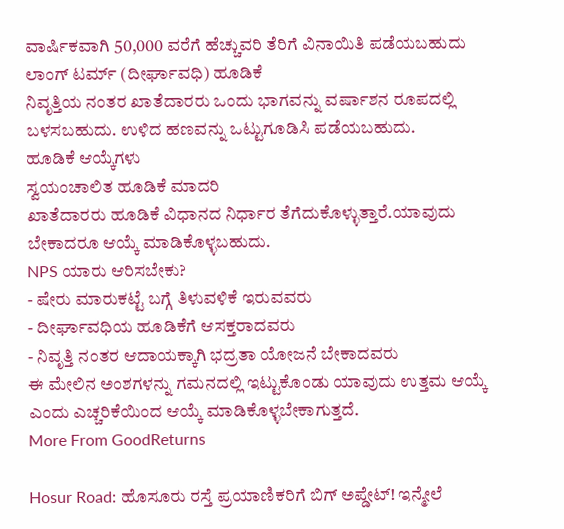ವಾರ್ಷಿಕವಾಗಿ 50,000 ವರೆಗೆ ಹೆಚ್ಚುವರಿ ತೆರಿಗೆ ವಿನಾಯಿತಿ ಪಡೆಯಬಹುದು
ಲಾಂಗ್ ಟರ್ಮ್ (ದೀರ್ಘಾವಧಿ) ಹೂಡಿಕೆ
ನಿವೃತ್ತಿಯ ನಂತರ ಖಾತೆದಾರರು ಒಂದು ಭಾಗವನ್ನು ವರ್ಷಾಶನ ರೂಪದಲ್ಲಿ ಬಳಸಬಹುದು. ಉಳಿದ ಹಣವನ್ನು ಒಟ್ಟುಗೂಡಿಸಿ ಪಡೆಯಬಹುದು.
ಹೂಡಿಕೆ ಆಯ್ಕೆಗಳು
ಸ್ವಯಂಚಾಲಿತ ಹೂಡಿಕೆ ಮಾದರಿ
ಖಾತೆದಾರರು ಹೂಡಿಕೆ ವಿಧಾನದ ನಿರ್ಧಾರ ತೆಗೆದುಕೊಳ್ಳುತ್ತಾರೆ.ಯಾವುದು ಬೇಕಾದರೂ ಆಯ್ಕೆ ಮಾಡಿಕೊಳ್ಳಬಹುದು.
NPS ಯಾರು ಆರಿಸಬೇಕು?
- ಷೇರು ಮಾರುಕಟ್ಟೆ ಬಗ್ಗೆ ತಿಳುವಳಿಕೆ ಇರುವವರು
- ದೀರ್ಘಾವಧಿಯ ಹೂಡಿಕೆಗೆ ಆಸಕ್ತರಾದವರು
- ನಿವೃತ್ತಿ ನಂತರ ಆದಾಯಕ್ಕಾಗಿ ಭದ್ರತಾ ಯೋಜನೆ ಬೇಕಾದವರು
ಈ ಮೇಲಿನ ಅಂಶಗಳನ್ನು ಗಮನದಲ್ಲಿ ಇಟ್ಟುಕೊಂಡು ಯಾವುದು ಉತ್ತಮ ಆಯ್ಕೆ ಎಂದು ಎಚ್ಚರಿಕೆಯಿಂದ ಆಯ್ಕೆ ಮಾಡಿಕೊಳ್ಳಬೇಕಾಗುತ್ತದೆ.
More From GoodReturns

Hosur Road: ಹೊಸೂರು ರಸ್ತೆ ಪ್ರಯಾಣಿಕರಿಗೆ ಬಿಗ್ ಅಪ್ಡೇಟ್! ಇನ್ಮೇಲೆ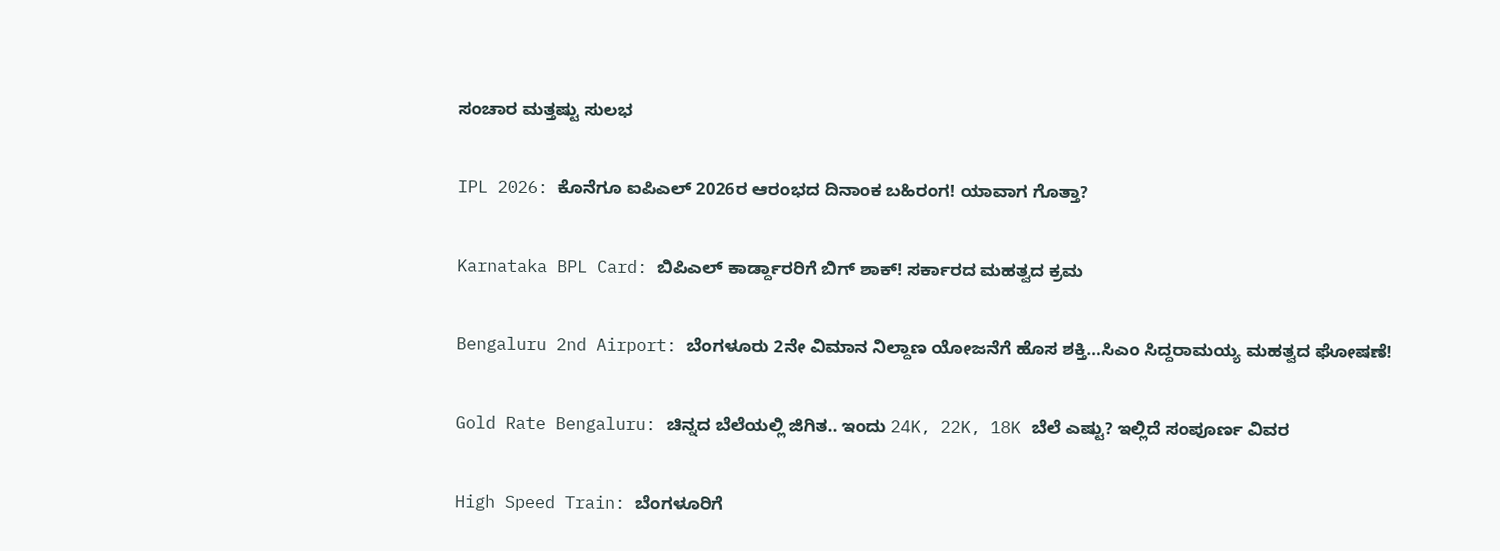ಸಂಚಾರ ಮತ್ತಷ್ಟು ಸುಲಭ

IPL 2026: ಕೊನೆಗೂ ಐಪಿಎಲ್ 2026ರ ಆರಂಭದ ದಿನಾಂಕ ಬಹಿರಂಗ! ಯಾವಾಗ ಗೊತ್ತಾ?

Karnataka BPL Card: ಬಿಪಿಎಲ್ ಕಾರ್ಡ್ದಾರರಿಗೆ ಬಿಗ್ ಶಾಕ್! ಸರ್ಕಾರದ ಮಹತ್ವದ ಕ್ರಮ

Bengaluru 2nd Airport: ಬೆಂಗಳೂರು 2ನೇ ವಿಮಾನ ನಿಲ್ದಾಣ ಯೋಜನೆಗೆ ಹೊಸ ಶಕ್ತಿ…ಸಿಎಂ ಸಿದ್ದರಾಮಯ್ಯ ಮಹತ್ವದ ಘೋಷಣೆ!

Gold Rate Bengaluru: ಚಿನ್ನದ ಬೆಲೆಯಲ್ಲಿ ಜಿಗಿತ.. ಇಂದು 24K, 22K, 18K ಬೆಲೆ ಎಷ್ಟು? ಇಲ್ಲಿದೆ ಸಂಪೂರ್ಣ ವಿವರ

High Speed Train: ಬೆಂಗಳೂರಿಗೆ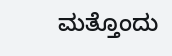ಮತ್ತೊಂದು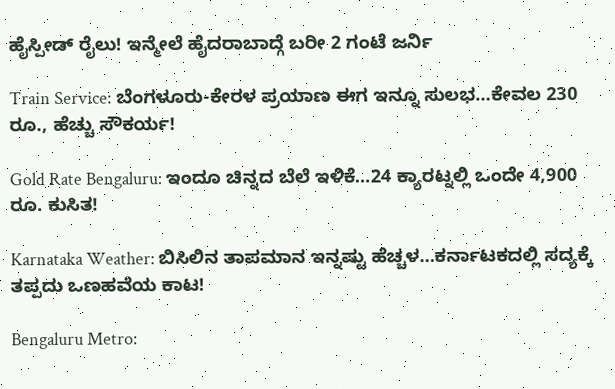ಹೈಸ್ಪೀಡ್ ರೈಲು! ಇನ್ಮೇಲೆ ಹೈದರಾಬಾದ್ಗೆ ಬರೀ 2 ಗಂಟೆ ಜರ್ನಿ

Train Service: ಬೆಂಗಳೂರು-ಕೇರಳ ಪ್ರಯಾಣ ಈಗ ಇನ್ನೂ ಸುಲಭ…ಕೇವಲ 230 ರೂ., ಹೆಚ್ಚು ಸೌಕರ್ಯ!

Gold Rate Bengaluru: ಇಂದೂ ಚಿನ್ನದ ಬೆಲೆ ಇಳಿಕೆ…24 ಕ್ಯಾರಟ್ನಲ್ಲಿ ಒಂದೇ 4,900 ರೂ. ಕುಸಿತ!

Karnataka Weather: ಬಿಸಿಲಿನ ತಾಪಮಾನ ಇನ್ನಷ್ಟು ಹೆಚ್ಚಳ…ಕರ್ನಾಟಕದಲ್ಲಿ ಸದ್ಯಕ್ಕೆ ತಪ್ಪದು ಒಣಹವೆಯ ಕಾಟ!

Bengaluru Metro: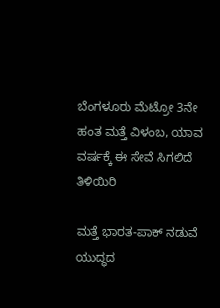ಬೆಂಗಳೂರು ಮೆಟ್ರೋ 3ನೇ ಹಂತ ಮತ್ತೆ ವಿಳಂಬ, ಯಾವ ವರ್ಷಕ್ಕೆ ಈ ಸೇವೆ ಸಿಗಲಿದೆ ತಿಳಿಯಿರಿ

ಮತ್ತೆ ಭಾರತ-ಪಾಕ್ ನಡುವೆ ಯುದ್ಧದ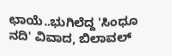ಛಾಯೆ..ಭುಗಿಲೆದ್ದ 'ಸಿಂಧೂ ನದಿ' ವಿವಾದ, ಬಿಲಾವಲ್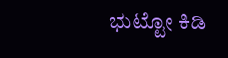ಭುಟ್ಟೋ ಕಿಡಿ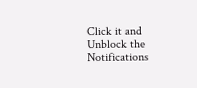Click it and Unblock the Notifications